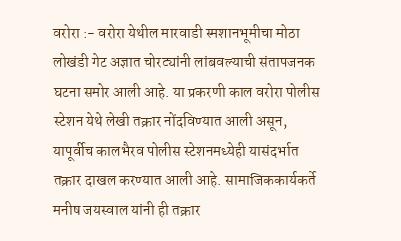वरोरा :- वरोरा येथील मारवाडी स्मशानभूमीचा मोठा लोखंडी गेट अज्ञात चोरट्यांनी लांबवल्याची संतापजनक घटना समोर आली आहे. या प्रकरणी काल वरोरा पोलीस स्टेशन येथे लेखी तक्रार नोंदविण्यात आली असून, यापूर्वीच कालभैरव पोलीस स्टेशनमध्येही यासंदर्भात तक्रार दाखल करण्यात आली आहे. सामाजिककार्यकर्ते मनीष जयस्वाल यांनी ही तक्रार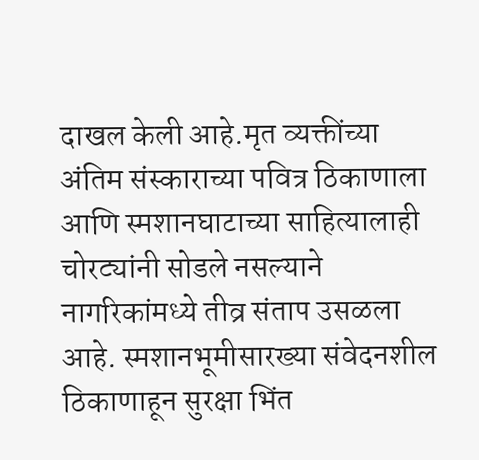दाखल केली आहे.मृत व्यक्तींच्या अंतिम संस्काराच्या पवित्र ठिकाणाला आणि स्मशानघाटाच्या साहित्यालाही चोरट्यांनी सोडले नसल्याने नागरिकांमध्ये तीव्र संताप उसळला आहे. स्मशानभूमीसारख्या संवेदनशील ठिकाणाहून सुरक्षा भिंत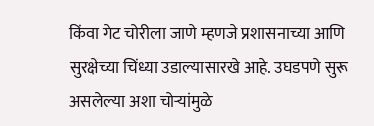किंवा गेट चोरीला जाणे म्हणजे प्रशासनाच्या आणि सुरक्षेच्या चिंध्या उडाल्यासारखे आहे. उघडपणे सुरू असलेल्या अशा चोऱ्यांमुळे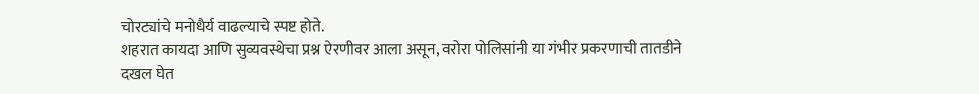चोरट्यांचे मनोधैर्य वाढल्याचे स्पष्ट होते.
शहरात कायदा आणि सुव्यवस्थेचा प्रश्न ऐरणीवर आला असून, वरोरा पोलिसांनी या गंभीर प्रकरणाची तातडीने दखल घेत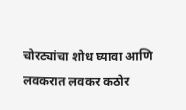चोरट्यांचा शोध घ्यावा आणि लवकरात लवकर कठोर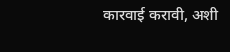कारवाई करावी, अशी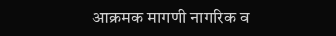आक्रमक मागणी नागरिक व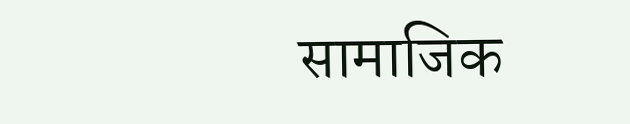सामाजिक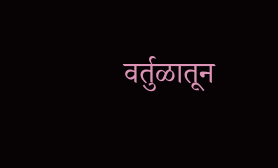वर्तुळातून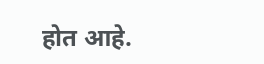होत आहे.